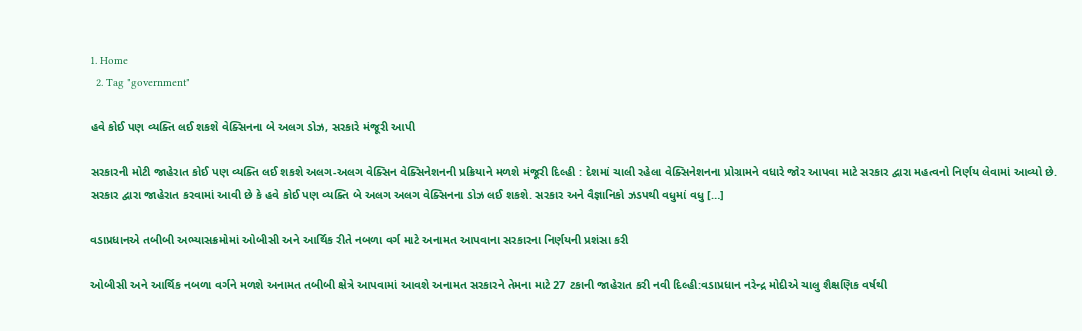1. Home
  2. Tag "government"

હવે કોઈ પણ વ્યક્તિ લઈ શકશે વેક્સિનના બે અલગ ડોઝ, સરકારે મંજૂરી આપી

સરકારની મોટી જાહેરાત કોઈ પણ વ્યક્તિ લઈ શકશે અલગ-અલગ વેક્સિન વેક્સિનેશનની પ્રક્રિયાને મળશે મંજૂરી દિલ્હી : દેશમાં ચાલી રહેલા વેક્સિનેશનના પ્રોગ્રામને વધારે જોર આપવા માટે સરકાર દ્વારા મહત્વનો નિર્ણય લેવામાં આવ્યો છે. સરકાર દ્વારા જાહેરાત કરવામાં આવી છે કે હવે કોઈ પણ વ્યક્તિ બે અલગ અલગ વેક્સિનના ડોઝ લઈ શકશે. સરકાર અને વૈજ્ઞાનિકો ઝડપથી વધુમાં વધુ […]

વડાપ્રધાનએ તબીબી અભ્યાસક્રમોમાં ઓબીસી અને આર્થિક રીતે નબળા વર્ગ માટે અનામત આપવાના સરકારના નિર્ણયની પ્રશંસા કરી

ઓબીસી અને આર્થિક નબળા વર્ગને મળશે અનામત તબીબી ક્ષેત્રે આપવામાં આવશે અનામત સરકારને તેમના માટે 27 ટકાની જાહેરાત કરી નવી દિલ્હી:વડાપ્રધાન નરેન્દ્ર મોદીએ ચાલુ શૈક્ષણિક વર્ષથી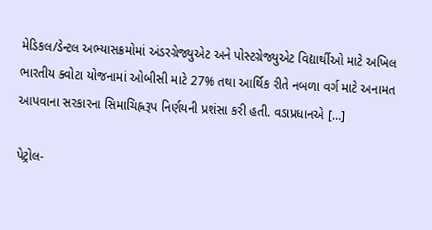મેડિકલ/ડેન્ટલ અભ્યાસક્રમોમાં અંડરગ્રેજ્યુએટ અને પોસ્ટગ્રેજ્યુએટ વિદ્યાર્થીઓ માટે અખિલ ભારતીય ક્વોટા યોજનામાં ઓબીસી માટે 27% તથા આર્થિક રીતે નબળા વર્ગ માટે અનામત આપવાના સરકારના સિમાચિહ્નરૂપ નિર્ણયની પ્રશંસા કરી હતી. વડાપ્રધાનએ […]

પેટ્રોલ-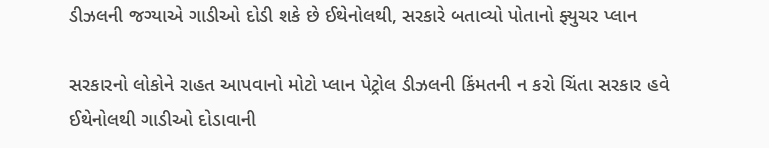ડીઝલની જગ્યાએ ગાડીઓ દોડી શકે છે ઈથેનોલથી, સરકારે બતાવ્યો પોતાનો ફ્યુચર પ્લાન

સરકારનો લોકોને રાહત આપવાનો મોટો પ્લાન પેટ્રોલ ડીઝલની કિંમતની ન કરો ચિંતા સરકાર હવે ઈથેનોલથી ગાડીઓ દોડાવાની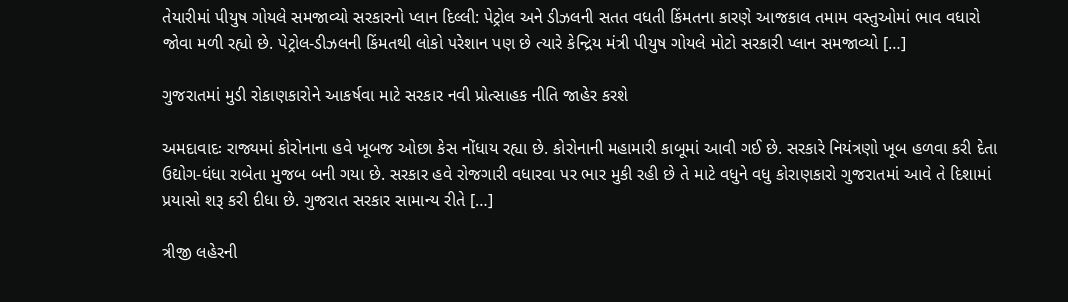તેયારીમાં પીયુષ ગોયલે સમજાવ્યો સરકારનો પ્લાન દિલ્લી: પેટ્રોલ અને ડીઝલની સતત વધતી કિંમતના કારણે આજકાલ તમામ વસ્તુઓમાં ભાવ વધારો જોવા મળી રહ્યો છે. પેટ્રોલ-ડીઝલની કિંમતથી લોકો પરેશાન પણ છે ત્યારે કેન્દ્રિય મંત્રી પીયુષ ગોયલે મોટો સરકારી પ્લાન સમજાવ્યો […]

ગુજરાતમાં મુડી રોકાણકારોને આકર્ષવા માટે સરકાર નવી પ્રોત્સાહક નીતિ જાહેર કરશે

અમદાવાદઃ રાજ્યમાં કોરોનાના હવે ખૂબજ ઓછા કેસ નોંધાય રહ્યા છે. કોરોનાની મહામારી કાબૂમાં આવી ગઈ છે. સરકારે નિયંત્રણો ખૂબ હળવા કરી દેતા ઉદ્યોગ-ધંધા રાબેતા મુજબ બની ગયા છે. સરકાર હવે રોજગારી વધારવા પર ભાર મુકી રહી છે તે માટે વધુને વધુ કોરાણકારો ગુજરાતમાં આવે તે દિશામાં પ્રયાસો શરૂ કરી દીધા છે. ગુજરાત સરકાર સામાન્ય રીતે […]

ત્રીજી લહેરની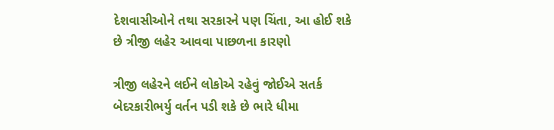દેશવાસીઓને તથા સરકારને પણ ચિંતા, આ હોઈ શકે છે ત્રીજી લહેર આવવા પાછળના કારણો

ત્રીજી લહેરને લઈને લોકોએ રહેવું જોઈએ સતર્ક બેદરકારીભર્યુ વર્તન પડી શકે છે ભારે ધીમા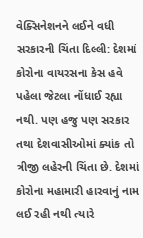વેક્સિનેશનને લઈને વધી સરકારની ચિંતા દિલ્લી: દેશમાં કોરોના વાયરસના કેસ હવે પહેલા જેટલા નોંધાઈ રહ્યા નથી. પણ હજુ પણ સરકાર તથા દેશવાસીઓમાં ક્યાંક તો ત્રીજી લહેરની ચિંતા છે. દેશમાં કોરોના મહામારી હારવાનું નામ લઈ રહી નથી ત્યારે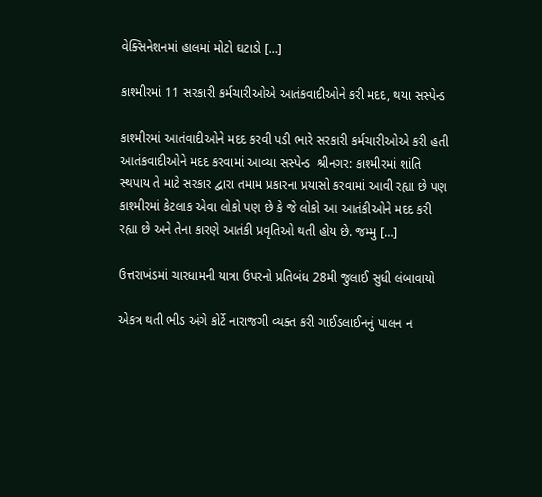વેક્સિનેશનમાં હાલમાં મોટો ઘટાડો […]

કાશ્મીરમાં 11 સરકારી કર્મચારીઓએ આતંકવાદીઓને કરી મદદ, થયા સસ્પેન્ડ

કાશ્મીરમાં આતંવાદીઓને મદદ કરવી પડી ભારે સરકારી કર્મચારીઓએ કરી હતી આતંકવાદીઓને મદદ કરવામાં આવ્યા સસ્પેન્ડ  શ્રીનગર: કાશ્મીરમાં શાંતિ સ્થપાય તે માટે સરકાર દ્વારા તમામ પ્રકારના પ્રયાસો કરવામાં આવી રહ્યા છે પણ કાશ્મીરમાં કેટલાક એવા લોકો પણ છે કે જે લોકો આ આતંકીઓને મદદ કરી રહ્યા છે અને તેના કારણે આતંકી પ્રવૃતિઓ થતી હોય છે. જમ્મુ […]

ઉત્તરાખંડમાં ચારધામની યાત્રા ઉપરનો પ્રતિબંધ 28મી જુલાઈ સુધી લંબાવાયો

એકત્ર થતી ભીડ અંગે કોર્ટે નારાજગી વ્યક્ત કરી ગાઈડલાઈનનું પાલન ન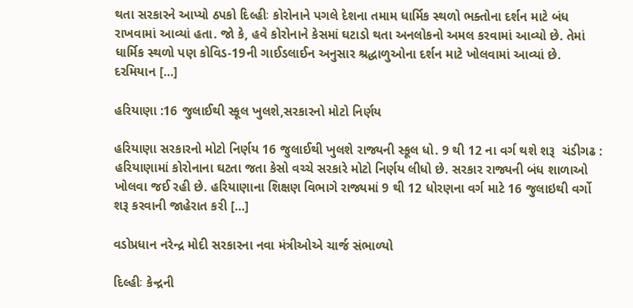થતા સરકારને આપ્યો ઠપકો દિલ્હીઃ કોરોનાને પગલે દેશના તમામ ધાર્મિક સ્થળો ભક્તોના દર્શન માટે બંધ રાખવામાં આવ્યાં હતા. જો કે, હવે કોરોનાને કેસમાં ઘટાડો થતા અનલોકનો અમલ કરવામાં આવ્યો છે. તેમાં ધાર્મિક સ્થળો પણ કોવિડ-19ની ગાઈડલાઈન અનુસાર શ્રદ્ધાળુઓના દર્શન માટે ખોલવામાં આવ્યાં છે. દરમિયાન […]

હરિયાણા :16 જુલાઈથી સ્કૂલ ખુલશે,સરકારનો મોટો નિર્ણય

હરિયાણા સરકારનો મોટો નિર્ણય 16 જુલાઈથી ખુલશે રાજ્યની સ્કૂલ ધો. 9 થી 12 ના વર્ગ થશે શરૂ  ચંડીગઢ : હરિયાણામાં કોરોનાના ઘટતા જતા કેસો વચ્ચે સરકારે મોટો નિર્ણય લીધો છે. સરકાર રાજ્યની બંધ શાળાઓ ખોલવા જઈ રહી છે. હરિયાણાના શિક્ષણ વિભાગે રાજ્યમાં 9 થી 12 ધોરણના વર્ગ માટે 16 જુલાઇથી વર્ગો શરૂ કરવાની જાહેરાત કરી […]

વડોપ્રધાન નરેન્દ્ર મોદી સરકારના નવા મંત્રીઓએ ચાર્જ સંભાળ્યો

દિલ્હીઃ કેન્દ્રની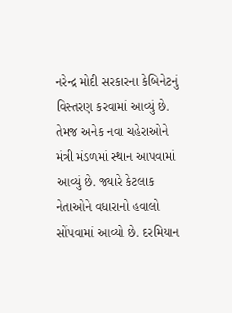નરેન્દ્ર મોદી સરકારના કેબિનેટનું વિસ્તરણ કરવામાં આવ્યું છે. તેમજ અનેક નવા ચહેરાઓને મંત્રી મંડળમાં સ્થાન આપવામાં આવ્યું છે. જ્યારે કેટલાક નેતાઓને વધારાનો હવાલો સોંપવામાં આવ્યો છે. દરમિયાન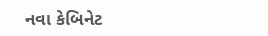નવા કેબિનેટ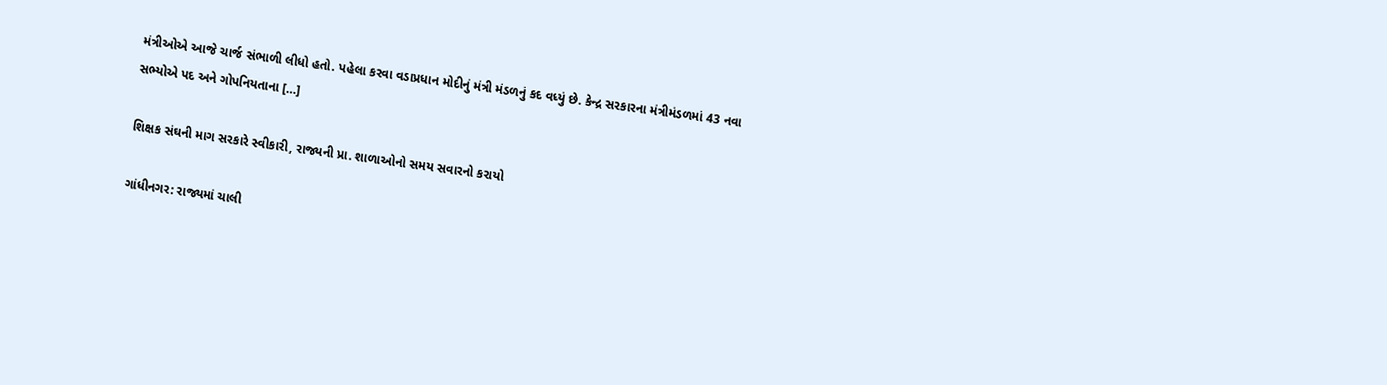મંત્રીઓએ આજે ચાર્જ સંભાળી લીધો હતો. પહેલા કરવા વડાપ્રધાન મોદીનું મંત્રી મંડળનું કદ વધ્યું છે. કેન્દ્ર સરકારના મંત્રીમંડળમાં 43 નવા સભ્યોએ પદ અને ગોપનિયતાના […]

શિક્ષક સંઘની માગ સરકારે સ્વીકારી, રાજ્યની પ્રા. શાળાઓનો સમય સવારનો કરાયો

ગાંધીનગર: રાજ્યમાં ચાલી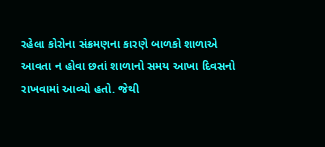રહેલા કોરોના સંક્રમણના કારણે બાળકો શાળાએ આવતા ન હોવા છતાં શાળાનો સમય આખા દિવસનો રાખવામાં આવ્યો હતો. જેથી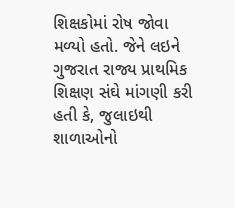શિક્ષકોમાં રોષ જોવા મળ્યો હતો. જેને લઇને ગુજરાત રાજ્ય પ્રાથમિક શિક્ષણ સંઘે માંગણી કરી હતી કે, જુલાઇથી શાળાઓનો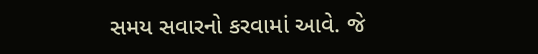સમય સવારનો કરવામાં આવે. જે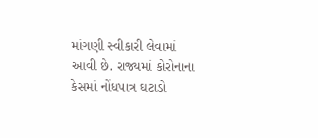માંગણી સ્વીકારી લેવામાં આવી છે. રાજ્યમાં કોરોનાના કેસમાં નોંધપાત્ર ઘટાડો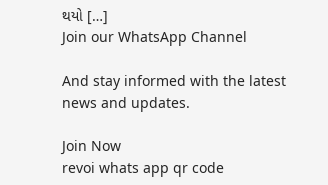થયો […]
Join our WhatsApp Channel

And stay informed with the latest news and updates.

Join Now
revoi whats app qr code